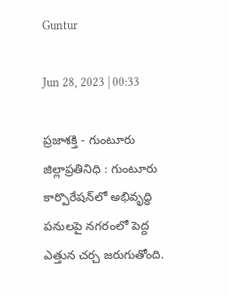Guntur

Jun 28, 2023 | 00:33

ప్రజాశక్తి - గుంటూరు జిల్లాప్రతినిధి : గుంటూరు కార్పొరేషన్‌లో అభివృద్ధి పనులపై నగరంలో పెద్ద ఎత్తున చర్చ జరుగుతోంది.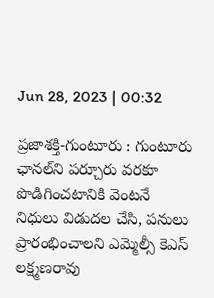Jun 28, 2023 | 00:32

ప్రజాశక్తి-గుంటూరు : గుంటూరు ఛానల్‌ని పర్చూరు వరకూ పొడిగించటానికి వెంటనే నిధులు విడుదల చేసి, పనులు ప్రారంభించాలని ఎమ్మెల్సీ కెఎస్‌ లక్ష్మణరావు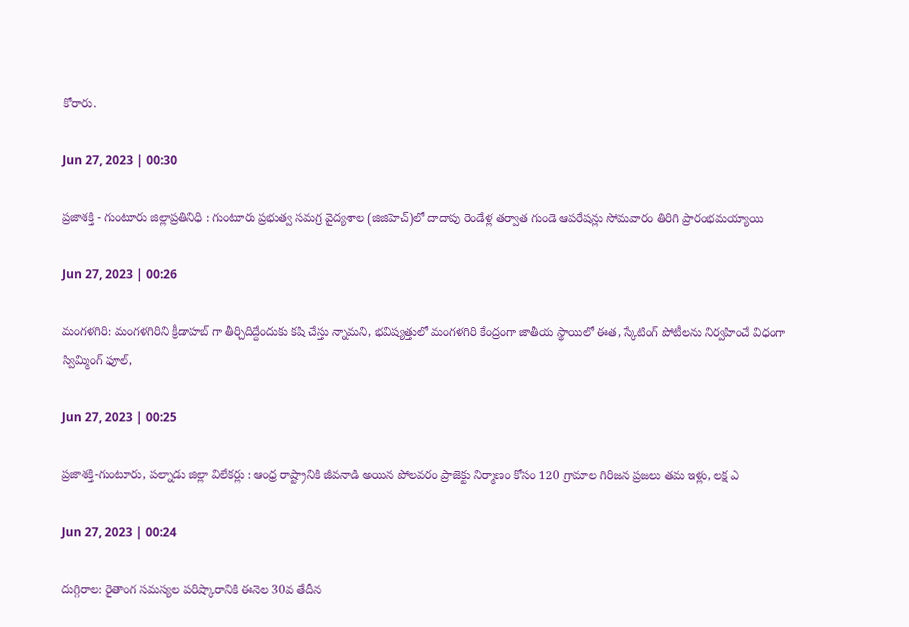కోరారు.

Jun 27, 2023 | 00:30

ప్రజాశక్తి - గుంటూరు జిల్లాప్రతినిధి : గుంటూరు ప్రభుత్వ సమగ్ర వైద్యశాల (జిజిహెచ్‌)లో దాదాపు రెండేళ్ల తర్వాత గుండె ఆపరేషన్లు సోమవారం తిరిగి ప్రారంభమయ్యాయి

Jun 27, 2023 | 00:26

మంగళగిరి: మంగళగిరిని క్రీడాహబ్‌ గా తీర్చిదిద్దేందుకు కషి చేస్తు న్నామని, భవిష్యత్తులో మంగళగిరి కేంద్రంగా జాతీయ స్థాయిలో ఈత, స్కేటింగ్‌ పోటీలను నిర్వహించే విధంగా స్విమ్మింగ్‌ ఫూల్‌,

Jun 27, 2023 | 00:25

ప్రజాశక్తి-గుంటూరు, పల్నాడు జిల్లా విలేకర్లు : ఆంధ్ర రాష్ట్రానికి జీవనాడి అయిన పోలవరం ప్రాజెక్టు నిర్మాణం కోసం 120 గ్రామాల గిరిజన ప్రజలు తమ ఇళ్లు, లక్ష ఎ

Jun 27, 2023 | 00:24

దుగ్గిరాల: రైతాంగ సమస్యల పరిష్కారానికి ఈనెల 30వ తేదీన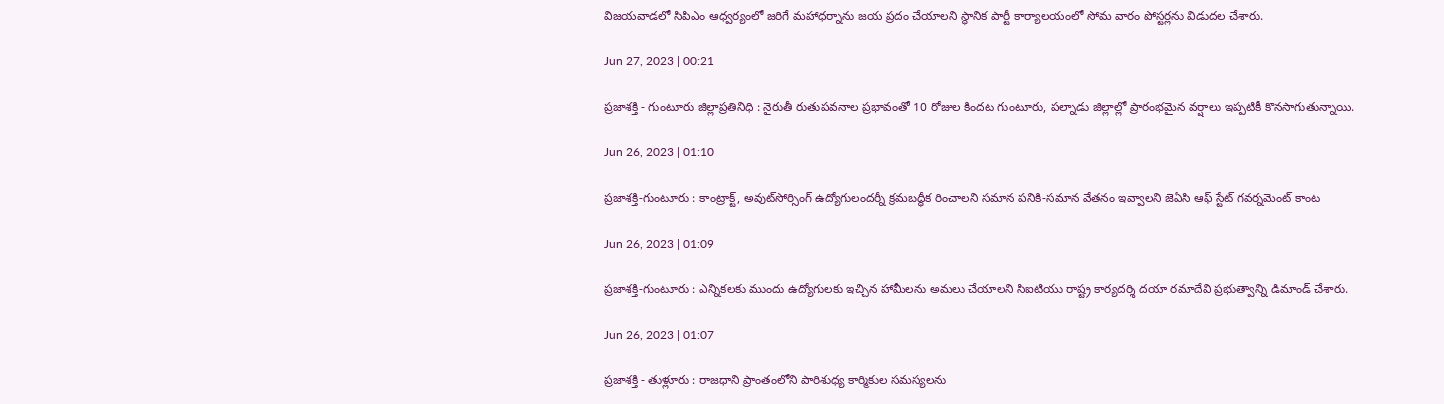విజయవాడలో సిపిఎం ఆధ్వర్యంలో జరిగే మహాధర్నాను జయ ప్రదం చేయాలని స్థానిక పార్టీ కార్యాలయంలో సోమ వారం పోస్టర్లను విడుదల చేశారు.

Jun 27, 2023 | 00:21

ప్రజాశక్తి - గుంటూరు జిల్లాప్రతినిధి : నైరుతీ రుతుపవనాల ప్రభావంతో 10 రోజుల కిందట గుంటూరు, పల్నాడు జిల్లాల్లో ప్రారంభమైన వర్షాలు ఇప్పటికీ కొనసాగుతున్నాయి.

Jun 26, 2023 | 01:10

ప్రజాశక్తి-గుంటూరు : కాంట్రాక్ట్‌, అవుట్‌సోర్సింగ్‌ ఉద్యోగులందర్నీ క్రమబద్ధీక రించాలని సమాన పనికి-సమాన వేతనం ఇవ్వాలని జెఏసి ఆఫ్‌ స్టేట్‌ గవర్నమెంట్‌ కాంట

Jun 26, 2023 | 01:09

ప్రజాశక్తి-గుంటూరు : ఎన్నికలకు ముందు ఉద్యోగులకు ఇచ్చిన హామీలను అమలు చేయాలని సిఐటియు రాష్ట్ర కార్యదర్శి దయా రమాదేవి ప్రభుత్వాన్ని డిమాండ్‌ చేశారు.

Jun 26, 2023 | 01:07

ప్రజాశక్తి - తుళ్లూరు : రాజధాని ప్రాంతంలోని పారిశుధ్య కార్మికుల సమస్యలను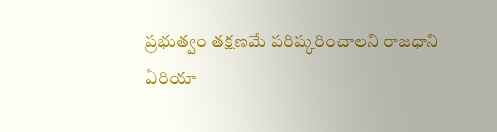ప్రభుత్వం తక్షణమే పరిష్కరించాలని రాజధాని ఏరియా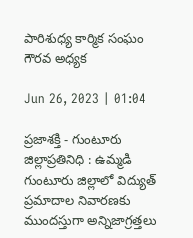పారిశుధ్య కార్మిక సంఘం గౌరవ అధ్యక

Jun 26, 2023 | 01:04

ప్రజాశక్తి - గుంటూరు జిల్లాప్రతినిధి : ఉమ్మడి గుంటూరు జిల్లాలో విద్యుత్‌ ప్రమాదాల నివారణకు ముందస్తుగా అన్నిజాగ్రత్తలు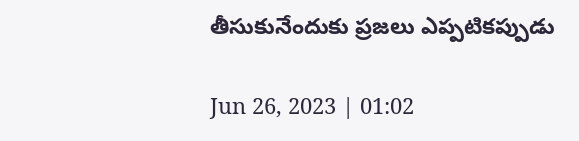తీసుకునేందుకు ప్రజలు ఎప్పటికప్పుడు

Jun 26, 2023 | 01:02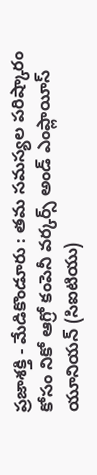ప్రజాశక్తి - మేడికొండూరు : తమ సమస్యల పరిష్కారం కోసం నికో ఆగ్రో కంపెనీ వర్కర్స్‌ అండ్‌ ఎంప్లాయీస్‌ యూనియన్‌ (సిఐటియు)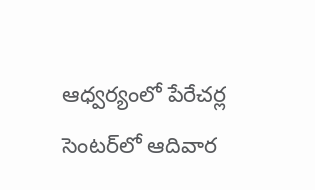ఆధ్వర్యంలో పేరేచర్ల సెంటర్‌లో ఆదివార